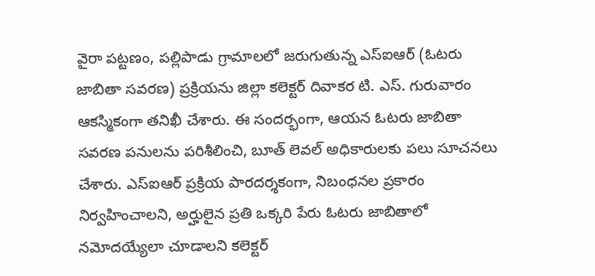వైరా పట్టణం, పల్లిపాడు గ్రామాలలో జరుగుతున్న ఎస్ఐఆర్ (ఓటరు జాబితా సవరణ) ప్రక్రియను జిల్లా కలెక్టర్ దివాకర టి. ఎస్. గురువారం ఆకస్మికంగా తనిఖీ చేశారు. ఈ సందర్భంగా, ఆయన ఓటరు జాబితా సవరణ పనులను పరిశీలించి, బూత్ లెవల్ అధికారులకు పలు సూచనలు చేశారు. ఎస్ఐఆర్ ప్రక్రియ పారదర్శకంగా, నిబంధనల ప్రకారం నిర్వహించాలని, అర్హులైన ప్రతి ఒక్కరి పేరు ఓటరు జాబితాలో నమోదయ్యేలా చూడాలని కలెక్టర్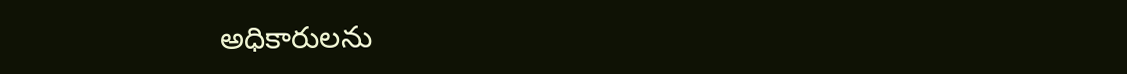అధికారులను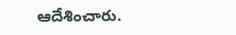ఆదేశించారు.